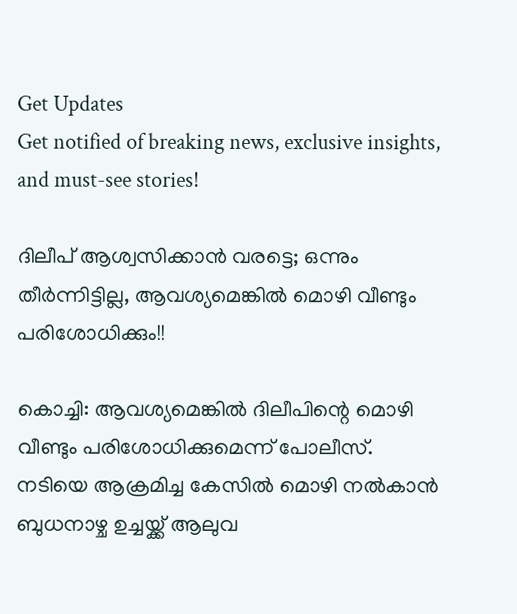Get Updates
Get notified of breaking news, exclusive insights, and must-see stories!

ദിലീപ് ആശ്വസിക്കാൻ വരട്ടെ; ഒന്നും തീർന്നിട്ടില്ല, ആവശ്യമെങ്കിൽ മൊഴി വീണ്ടും പരിശോധിക്കും!!

കൊച്ചി: ആവശ്യമെങ്കിൽ ദിലീപിന്റെ മൊഴി വീണ്ടും പരിശോധിക്കുമെന്ന് പോലീസ്. നടിയെ ആക്രമിച്ച കേസിൽ മൊഴി നൽകാൻ ബുധനാഴ്ച ഉച്ചയ്ക്ക് ആലുവ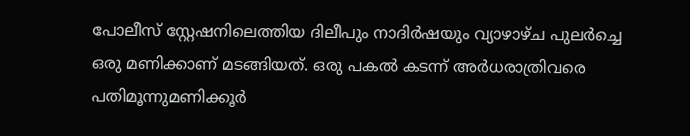പോലീസ് സ്റ്റേഷനിലെത്തിയ ദിലീപും നാദിർഷയും വ്യാഴാഴ്ച പുലർച്ചെ ഒരു മണിക്കാണ് മടങ്ങിയത്. ഒരു പകല്‍ കടന്ന് അര്‍ധരാത്രിവരെ പതിമൂന്നുമണിക്കൂര്‍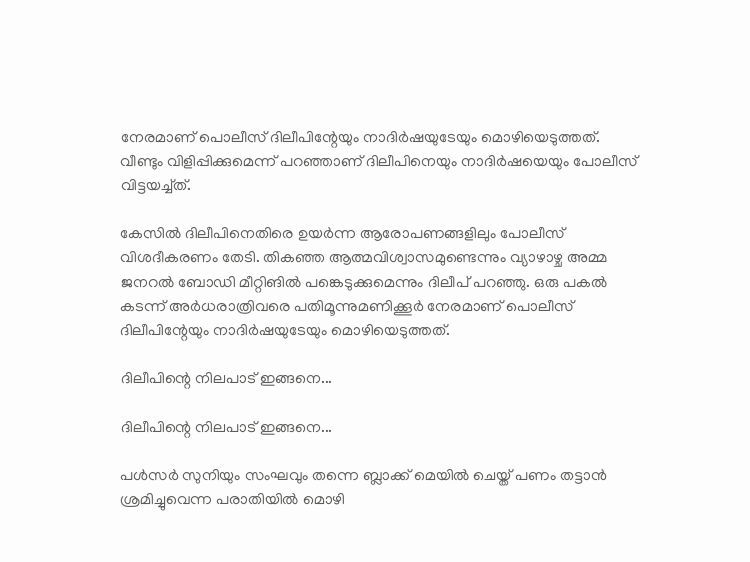നേരമാണ് പൊലീസ് ദിലീപിന്റേയും നാദിര്‍ഷയുടേയും മൊഴിയെടുത്തത്. വീണ്ടും വിളിപ്പിക്കുമെന്ന് പറഞ്ഞാണ് ദിലീപിനെയും നാദിർഷയ‌െയും പോലീസ് വിട്ടയച്ച്ത്.

കേസില്‍ ദിലീപിനെതിരെ ഉയര്‍ന്ന ആരോപണങ്ങളിലും പോലീസ് വിശദീകരണം തേടി. തികഞ്ഞ ആത്മവിശ്വാസമുണ്ടെന്നും വ്യാഴാഴ്ച അമ്മ ജനറൽ ബോഡി മീറ്റിങിൽ പങ്കെടുക്കുമെന്നും ദിലീപ് പറഞ്ഞു. ഒരു പകല്‍ കടന്ന് അര്‍ധരാത്രിവരെ പതിമൂന്നുമണിക്കൂര്‍ നേരമാണ് പൊലീസ് ദിലീപിന്റേയും നാദിര്‍ഷയുടേയും മൊഴിയെടുത്തത്.

ദിലീപിന്റെ നിലപാട് ഇങ്ങനെ...

ദിലീപിന്റെ നിലപാട് ഇങ്ങനെ...

പള്‍സര്‍ സുനിയും സംഘവും തന്നെ ബ്ലാക്ക് മെയില്‍ ചെയ്ത് പണം തട്ടാന്‍ ശ്രമിച്ചുവെന്ന പരാതിയില്‍ മൊഴി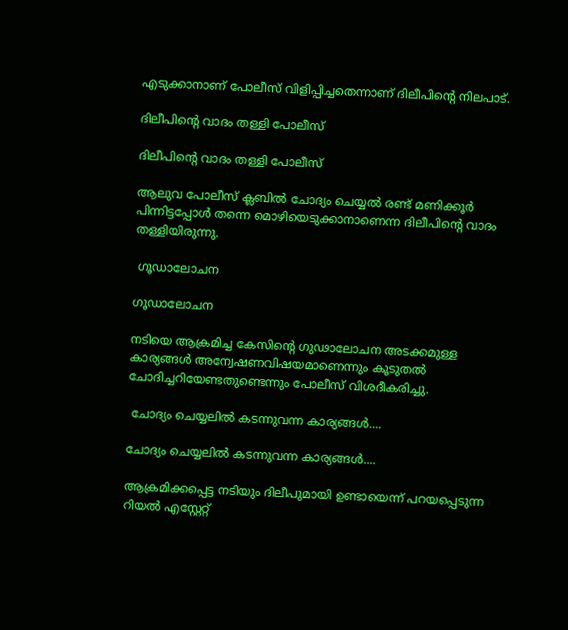എടുക്കാനാണ് പോലീസ് വിളിപ്പിച്ചതെന്നാണ് ദിലീപിന്റെ നിലപാട്.

ദിലീപിന്റെ വാദം തള്ളി പോലീസ്

ദിലീപിന്റെ വാദം തള്ളി പോലീസ്

ആലുവ പോലീസ് ക്ലബിൽ ചോദ്യം ചെയ്യൽ രണ്ട് മണിക്കൂർ പിന്നിട്ടപ്പോൾ തന്നെ മൊഴിയെടുക്കാനാണെന്ന ദിലീപിന്റെ വാദം തള്ളിയിരുന്നു.

 ഗൂഡാലോചന

ഗൂഡാലോചന

നടിയെ ആക്രമിച്ച കേസിന്റെ ഗുഢാലോചന അടക്കമുള്ള കാര്യങ്ങള്‍ അന്വേഷണവിഷയമാണെന്നും കൂടുതല്‍ ചോദിച്ചറിയേണ്ടതുണ്ടെന്നും പോലീസ് വിശദീകരിച്ചു.

 ചോദ്യം ചെയ്യലിൽ കടന്നുവന്ന കാര്യങ്ങൾ....

ചോദ്യം ചെയ്യലിൽ കടന്നുവന്ന കാര്യങ്ങൾ....

ആക്രമിക്കപ്പെട്ട നടിയും ദിലീപുമായി ഉണ്ടായെന്ന് പറയപ്പെടുന്ന റിയല്‍ എസ്റ്റേറ്റ്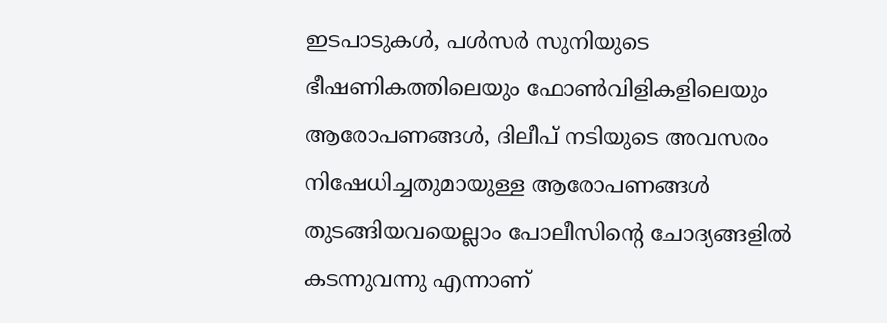ഇടപാടുകള്‍, പള്‍സര്‍ സുനിയുടെ ഭീഷണികത്തിലെയും ഫോൺവിളികളിലെയും ആരോപണങ്ങൾ, ദിലീപ് നടിയുടെ അവസരം നിഷേധിച്ചതുമായുള്ള ആരോപണങ്ങൾ തുടങ്ങിയവയെല്ലാം പോലീസിന്റെ ചോദ്യങ്ങളിൽ കടന്നുവന്നു എന്നാണ്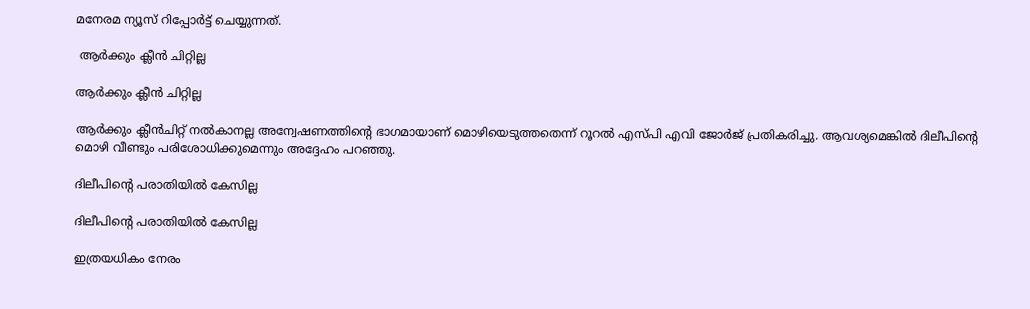മനേരമ ന്യൂസ് റിപ്പോർട്ട് ചെയ്യുന്നത്.

 ആർക്കും ക്ലീൻ ചിറ്റില്ല

ആർക്കും ക്ലീൻ ചിറ്റില്ല

ആര്‍ക്കും ക്ലീന്‍ചിറ്റ് നല്‍കാനല്ല അന്വേഷണത്തിന്റെ ഭാഗമായാണ് മൊഴിയെടുത്തതെന്ന് റൂറല്‍ എസ്പി എവി ജോർജ് പ്രതികരിച്ചു. ആവശ്യമെങ്കിൽ ദിലീപിന്റെ മൊഴി വീണ്ടും പരിശോധിക്കുമെന്നും അദ്ദേഹം പറഞ്ഞു.

ദിലീപിന്റെ പരാതിയിൽ കേസില്ല

ദിലീപിന്റെ പരാതിയിൽ കേസില്ല

ഇത്രയധികം നേരം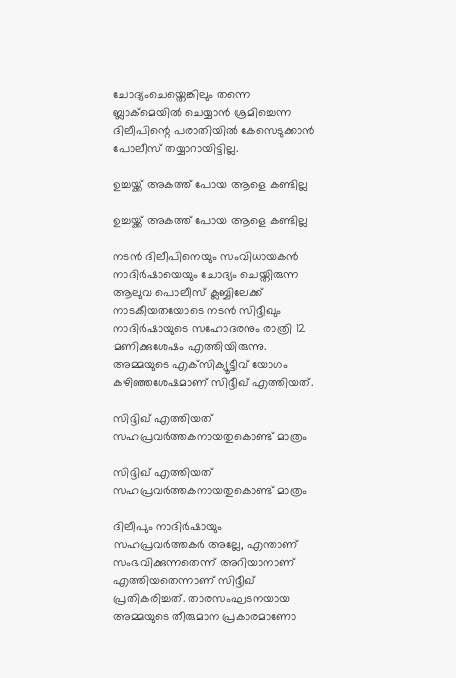ചോദ്യംചെയ്തെങ്കിലും തന്നെ ബ്ലാക്മെയില്‍ ചെയ്യാന്‍ ശ്രമിച്ചെന്ന ദിലീപിന്റെ പരാതിയില്‍ കേസെടുക്കാൻ പോലീസ് തയ്യാറായിട്ടില്ല.

ഉച്ചയ്ക്ക് അകത്ത് പോയ ആളെ കണ്ടില്ല

ഉച്ചയ്ക്ക് അകത്ത് പോയ ആളെ കണ്ടില്ല

നടന്‍ ദിലീപിനെയും സംവിധായകന്‍ നാദിര്‍ഷായെയും ചോദ്യം ചെയ്തിരുന്ന ആലുവ പൊലീസ് ക്ലബ്ബിലേക്ക് നാടകീയതയോടെ നടന്‍ സിദ്ദീഖും നാദിര്‍ഷായുടെ സഹോദരനും രാത്രി 12 മണിക്കുശേഷം എത്തിയിരുന്നു. അമ്മയുടെ എക്‌സിക്യൂട്ടീവ് യോഗം കഴിഞ്ഞശേഷമാണ് സിദ്ദീഖ് എത്തിയത്.

സിദ്ദിഖ് എത്തിയത് സഹപ്രവർത്തകനായതുകൊണ്ട് മാത്രം

സിദ്ദിഖ് എത്തിയത് സഹപ്രവർത്തകനായതുകൊണ്ട് മാത്രം

ദിലീപും നാദിര്‍ഷായും സഹപ്രവര്‍ത്തകര്‍ അല്ലേ, എന്താണ് സംഭവിക്കുന്നതെന്ന് അറിയാനാണ് എത്തിയതെന്നാണ് സിദ്ദീഖ് പ്രതികരിച്ചത്. താരസംഘടനയായ അമ്മയുടെ തീരുമാന പ്രകാരമാണോ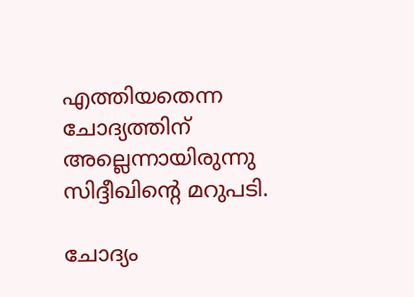എത്തിയതെന്ന ചോദ്യത്തിന് അല്ലെന്നായിരുന്നു സിദ്ദീഖിന്റെ മറുപടി.

ചോദ്യം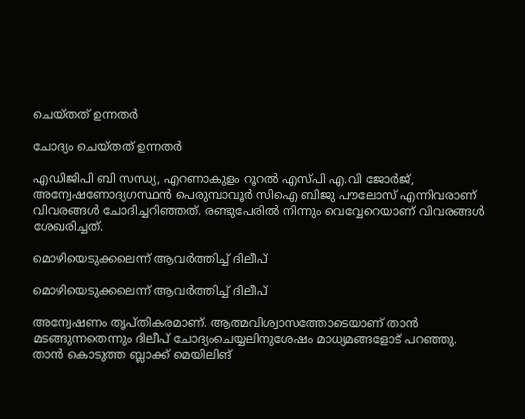ചെയ്തത് ഉന്നതർ

ചോദ്യം ചെയ്തത് ഉന്നതർ

എഡിജിപി ബി സന്ധ്യ, എറണാകുളം റൂറല്‍ എസ്പി എ.വി ജോര്‍ജ്, അന്വേഷണോദ്യഗസ്ഥന്‍ പെരുമ്പാവൂര്‍ സിഐ ബിജു പൗലോസ് എന്നിവരാണ് വിവരങ്ങള്‍ ചോദിച്ചറിഞ്ഞത്. രണ്ടുപേരില്‍ നിന്നും വെവ്വേറെയാണ് വിവരങ്ങള്‍ ശേഖരിച്ചത്.

മൊഴിയെടുക്കലെന്ന് ആവർത്തിച്ച് ദിലീപ്

മൊഴിയെടുക്കലെന്ന് ആവർത്തിച്ച് ദിലീപ്

അന്വേഷണം തൃപ്തികരമാണ്. ആത്മവിശ്വാസത്തോടെയാണ് താന്‍ മടങ്ങുന്നതെന്നും ദിലീപ് ചോദ്യംചെയ്യലിനുശേഷം മാധ്യമങ്ങളോട് പറഞ്ഞു. താന്‍ കൊടുത്ത ബ്ലാക്ക് മെയിലിങ്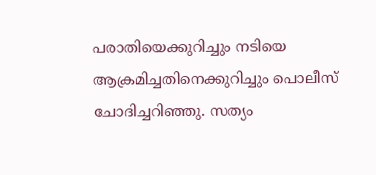പരാതിയെക്കുറിച്ചും നടിയെ ആക്രമിച്ചതിനെക്കുറിച്ചും പൊലീസ് ചോദിച്ചറിഞ്ഞു. സത്യം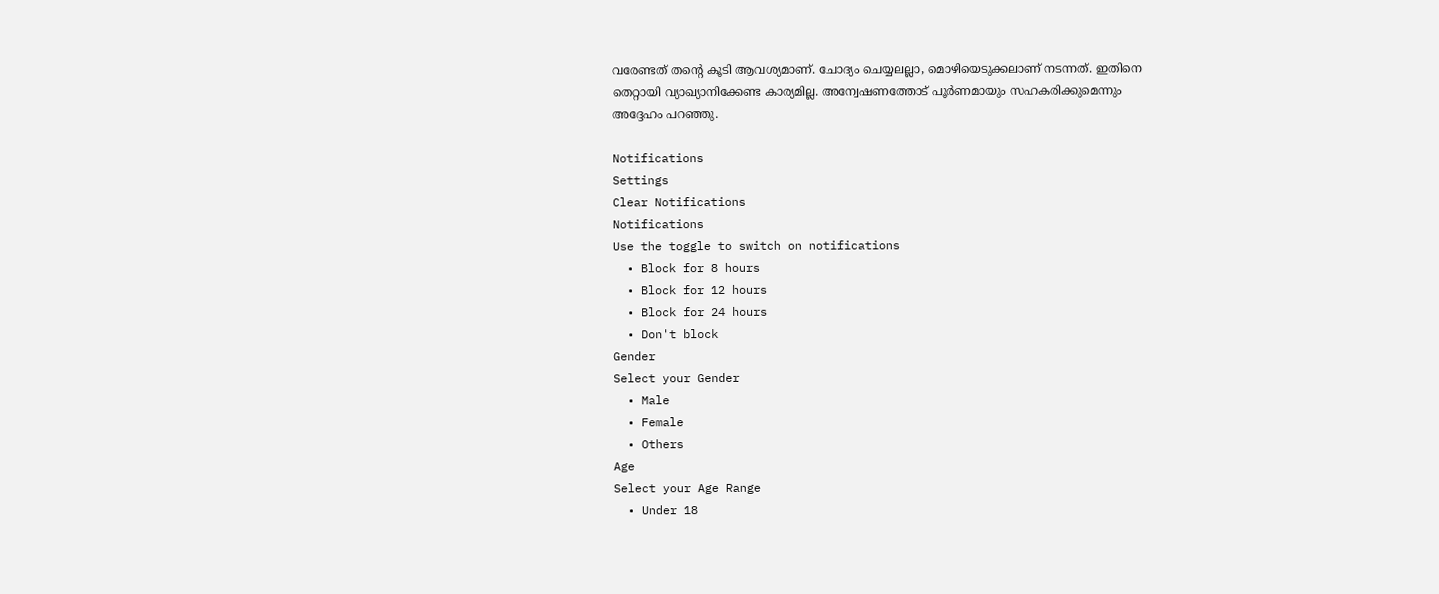വരേണ്ടത് തന്റെ കൂടി ആവശ്യമാണ്. ചോദ്യം ചെയ്യലല്ലാ, മൊഴിയെടുക്കലാണ് നടന്നത്. ഇതിനെ തെറ്റായി വ്യാഖ്യാനിക്കേണ്ട കാര്യമില്ല. അന്വേഷണത്തോട് പൂര്‍ണമായും സഹകരിക്കുമെന്നും അദ്ദേഹം പറഞ്ഞു.

Notifications
Settings
Clear Notifications
Notifications
Use the toggle to switch on notifications
  • Block for 8 hours
  • Block for 12 hours
  • Block for 24 hours
  • Don't block
Gender
Select your Gender
  • Male
  • Female
  • Others
Age
Select your Age Range
  • Under 18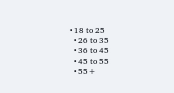• 18 to 25
  • 26 to 35
  • 36 to 45
  • 45 to 55
  • 55+